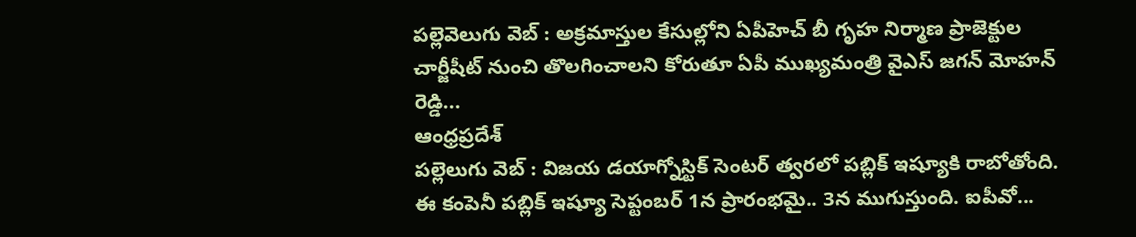పల్లెవెలుగు వెబ్ : అక్రమాస్తుల కేసుల్లోని ఏపీహెచ్ బీ గృహ నిర్మాణ ప్రాజెక్టుల చార్జీషీట్ నుంచి తొలగించాలని కోరుతూ ఏపీ ముఖ్యమంత్రి వైఎస్ జగన్ మోహన్ రెడ్డి...
ఆంధ్రప్రదేశ్
పల్లెలుగు వెబ్ : విజయ డయాగ్నోస్టిక్ సెంటర్ త్వరలో పబ్లిక్ ఇష్యూకి రాబోతోంది. ఈ కంపెనీ పబ్లిక్ ఇష్యూ సెప్టంబర్ 1న ప్రారంభమై.. 3న ముగుస్తుంది. ఐపీవో...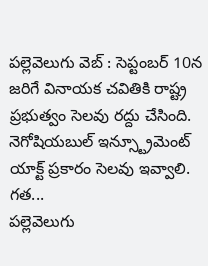పల్లెవెలుగు వెబ్ : సెప్టంబర్ 10న జరిగే వినాయక చవితికి రాష్ట్ర ప్రభుత్వం సెలవు రద్దు చేసింది. నెగోషియబుల్ ఇన్స్ట్రూమెంట్ యాక్ట్ ప్రకారం సెలవు ఇవ్వాలి. గత...
పల్లెవెలుగు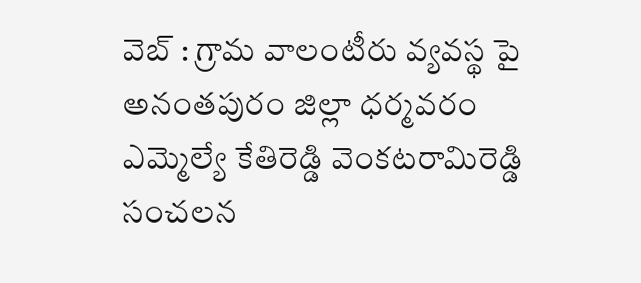వెబ్ : గ్రామ వాలంటీరు వ్యవస్థ పై అనంతపురం జిల్లా ధర్మవరం ఎమ్మెల్యే కేతిరెడ్డి వెంకటరామిరెడ్డి సంచలన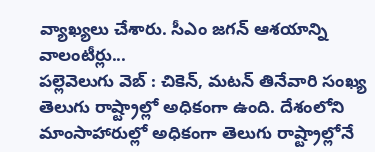వ్యాఖ్యలు చేశారు. సీఎం జగన్ ఆశయాన్ని వాలంటీర్లు...
పల్లెవెలుగు వెబ్ : చికెన్, మటన్ తినేవారి సంఖ్య తెలుగు రాష్ట్రాల్లో అధికంగా ఉంది. దేశంలోని మాంసాహారుల్లో అధికంగా తెలుగు రాష్ట్రాల్లోనే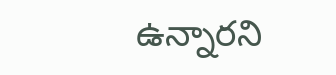ఉన్నారని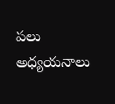పలు అధ్యయనాలు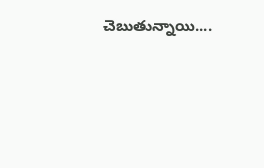చెబుతున్నాయి....